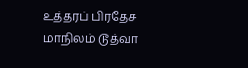உத்தரப் பிரதேச மாநிலம் டூத்வா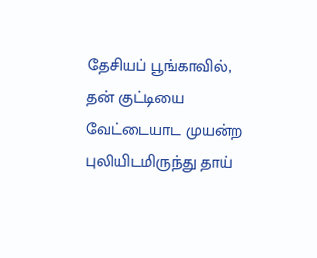தேசியப் பூங்காவில், தன் குட்டியை வேட்டையாட முயன்ற புலியிடமிருந்து தாய்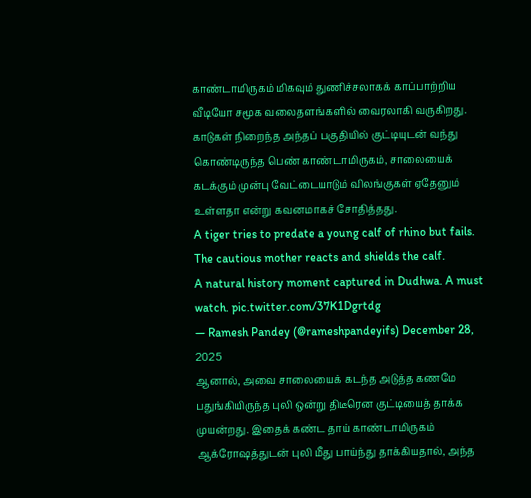காண்டாமிருகம் மிகவும் துணிச்சலாகக் காப்பாற்றிய வீடியோ சமூக வலைதளங்களில் வைரலாகி வருகிறது. காடுகள் நிறைந்த அந்தப் பகுதியில் குட்டியுடன் வந்து கொண்டிருந்த பெண் காண்டாமிருகம், சாலையைக் கடக்கும் முன்பு வேட்டையாடும் விலங்குகள் ஏதேனும் உள்ளதா என்று கவனமாகச் சோதித்தது.
A tiger tries to predate a young calf of rhino but fails. The cautious mother reacts and shields the calf.
A natural history moment captured in Dudhwa. A must watch. pic.twitter.com/37K1Dgrtdg
— Ramesh Pandey (@rameshpandeyifs) December 28, 2025
ஆனால், அவை சாலையைக் கடந்த அடுத்த கணமே பதுங்கியிருந்த புலி ஒன்று திடீரென குட்டியைத் தாக்க முயன்றது. இதைக் கண்ட தாய் காண்டாமிருகம் ஆக்ரோஷத்துடன் புலி மீது பாய்ந்து தாக்கியதால், அந்த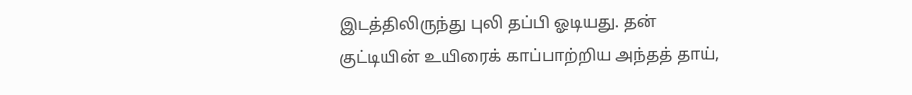இடத்திலிருந்து புலி தப்பி ஓடியது. தன் குட்டியின் உயிரைக் காப்பாற்றிய அந்தத் தாய்,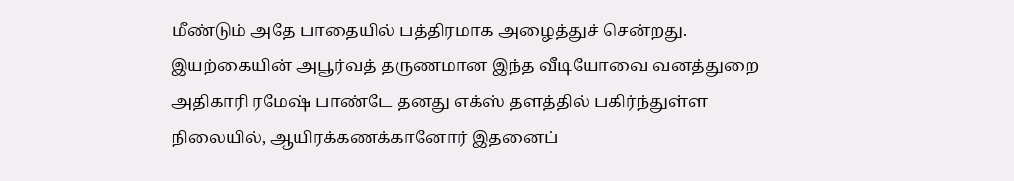மீண்டும் அதே பாதையில் பத்திரமாக அழைத்துச் சென்றது.
இயற்கையின் அபூர்வத் தருணமான இந்த வீடியோவை வனத்துறை அதிகாரி ரமேஷ் பாண்டே தனது எக்ஸ் தளத்தில் பகிர்ந்துள்ள நிலையில், ஆயிரக்கணக்கானோர் இதனைப்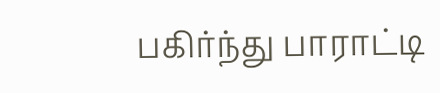பகிர்ந்து பாராட்டி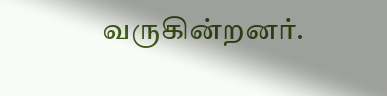வருகின்றனர்.